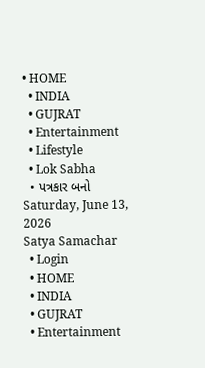• HOME
  • INDIA
  • GUJRAT
  • Entertainment
  • Lifestyle
  • Lok Sabha
  • પત્રકાર બનો
Saturday, June 13, 2026
Satya Samachar
  • Login
  • HOME
  • INDIA
  • GUJRAT
  • Entertainment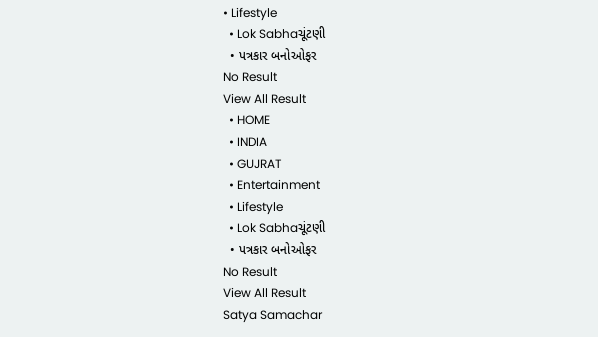• Lifestyle
  • Lok Sabhaચૂંટણી
  • પત્રકાર બનોઓફર
No Result
View All Result
  • HOME
  • INDIA
  • GUJRAT
  • Entertainment
  • Lifestyle
  • Lok Sabhaચૂંટણી
  • પત્રકાર બનોઓફર
No Result
View All Result
Satya Samachar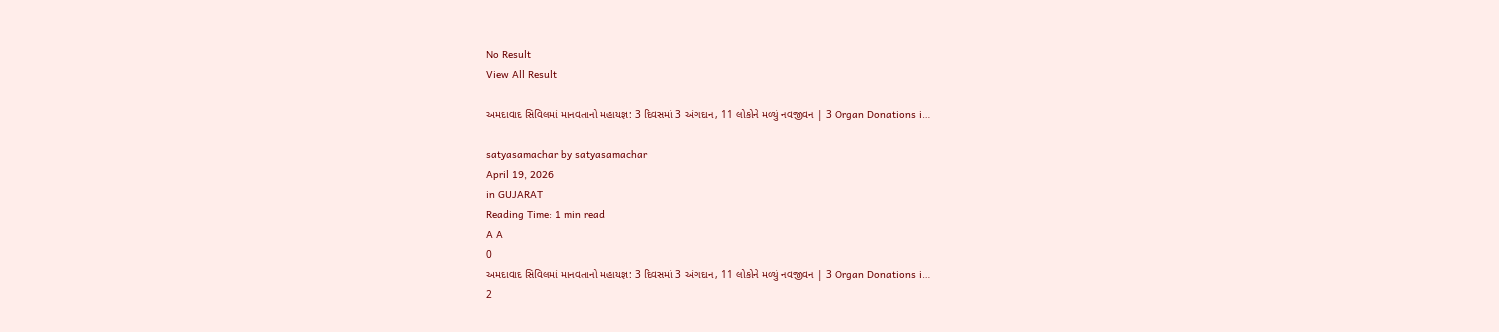No Result
View All Result

અમદાવાદ સિવિલમાં માનવતાનો મહાયજ્ઞ: 3 દિવસમાં 3 અંગદાન, 11 લોકોને મળ્યું નવજીવન | 3 Organ Donations i…

satyasamachar by satyasamachar
April 19, 2026
in GUJARAT
Reading Time: 1 min read
A A
0
અમદાવાદ સિવિલમાં માનવતાનો મહાયજ્ઞ: 3 દિવસમાં 3 અંગદાન, 11 લોકોને મળ્યું નવજીવન | 3 Organ Donations i…
2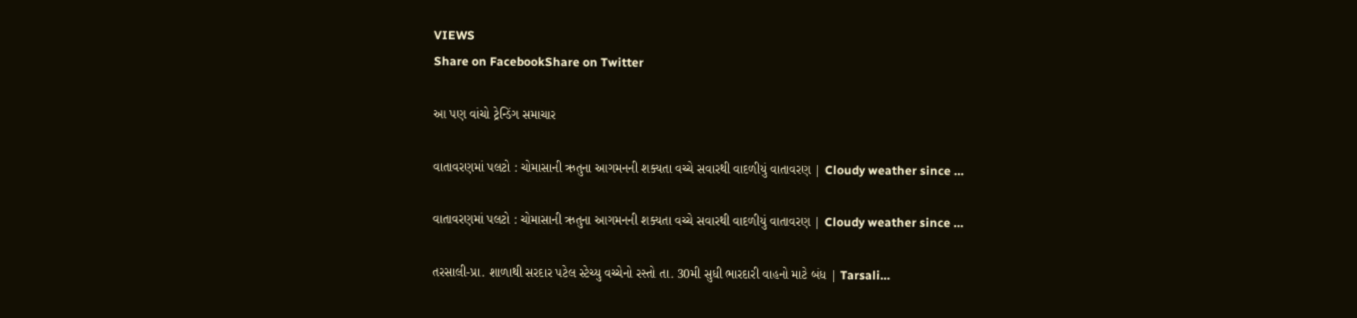VIEWS
Share on FacebookShare on Twitter

આ પણ વાંચો ટ્રેન્ડિંગ સમાચાર

વાતાવરણમાં પલટો : ચોમાસાની ઋતુના આગમનની શક્યતા વચ્ચે સવારથી વાદળીયું વાતાવરણ | Cloudy weather since …

વાતાવરણમાં પલટો : ચોમાસાની ઋતુના આગમનની શક્યતા વચ્ચે સવારથી વાદળીયું વાતાવરણ | Cloudy weather since …

તરસાલી-પ્રા. શાળાથી સરદાર પટેલ સ્ટેચ્યુ વચ્ચેનો રસ્તો તા. 30મી સુધી ભારદારી વાહનો માટે બંધ | Tarsali…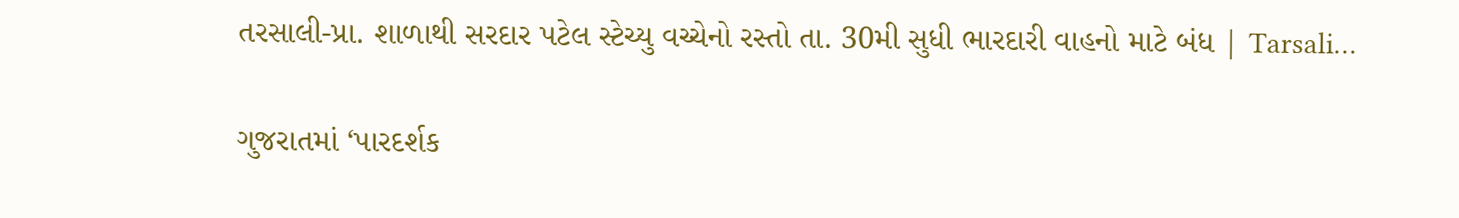તરસાલી-પ્રા. શાળાથી સરદાર પટેલ સ્ટેચ્યુ વચ્ચેનો રસ્તો તા. 30મી સુધી ભારદારી વાહનો માટે બંધ | Tarsali…

ગુજરાતમાં ‘પારદર્શક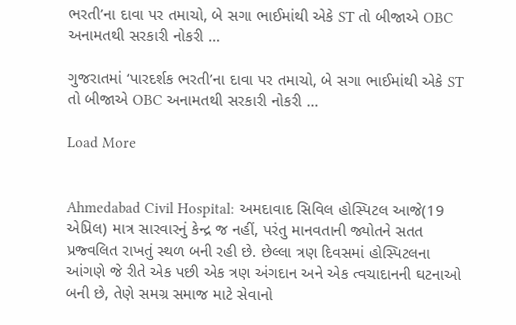ભરતી’ના દાવા પર તમાચો, બે સગા ભાઈમાંથી એકે ST તો બીજાએ OBC અનામતથી સરકારી નોકરી …

ગુજરાતમાં ‘પારદર્શક ભરતી’ના દાવા પર તમાચો, બે સગા ભાઈમાંથી એકે ST તો બીજાએ OBC અનામતથી સરકારી નોકરી …

Load More


Ahmedabad Civil Hospital: અમદાવાદ સિવિલ હોસ્પિટલ આજે(19 એપ્રિલ) માત્ર સારવારનું કેન્દ્ર જ નહીં, પરંતુ માનવતાની જ્યોતને સતત પ્રજ્વલિત રાખતું સ્થળ બની રહી છે. છેલ્લા ત્રણ દિવસમાં હોસ્પિટલના આંગણે જે રીતે એક પછી એક ત્રણ અંગદાન અને એક ત્વચાદાનની ઘટનાઓ બની છે, તેણે સમગ્ર સમાજ માટે સેવાનો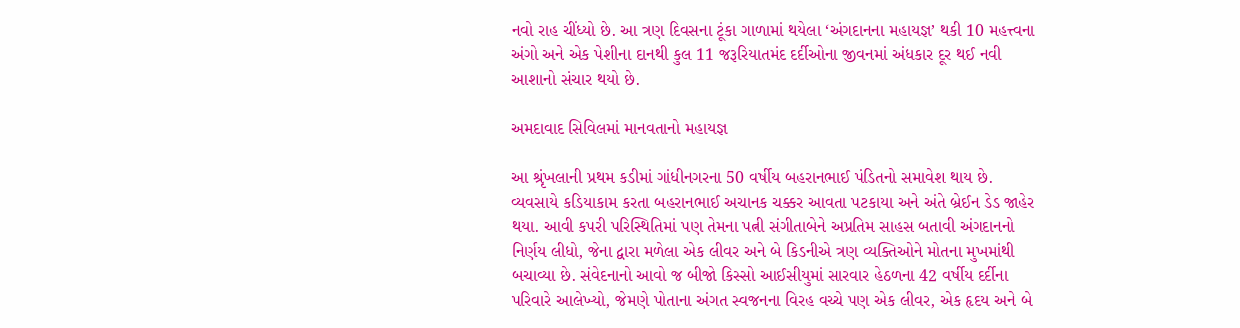નવો રાહ ચીંધ્યો છે. આ ત્રણ દિવસના ટૂંકા ગાળામાં થયેલા ‘અંગદાનના મહાયજ્ઞ’ થકી 10 મહત્ત્વના અંગો અને એક પેશીના દાનથી કુલ 11 જરૂરિયાતમંદ દર્દીઓના જીવનમાં અંધકાર દૂર થઈ નવી આશાનો સંચાર થયો છે.

અમદાવાદ સિવિલમાં માનવતાનો મહાયજ્ઞ

આ શ્રૃંખલાની પ્રથમ કડીમાં ગાંધીનગરના 50 વર્ષીય બહરાનભાઈ પંડિતનો સમાવેશ થાય છે. વ્યવસાયે કડિયાકામ કરતા બહરાનભાઈ અચાનક ચક્કર આવતા પટકાયા અને અંતે બ્રેઈન ડેડ જાહેર થયા. આવી કપરી પરિસ્થિતિમાં પણ તેમના પત્ની સંગીતાબેને અપ્રતિમ સાહસ બતાવી અંગદાનનો નિર્ણય લીધો, જેના દ્વારા મળેલા એક લીવર અને બે કિડનીએ ત્રણ વ્યક્તિઓને મોતના મુખમાંથી બચાવ્યા છે. સંવેદનાનો આવો જ બીજો કિસ્સો આઈસીયુમાં સારવાર હેઠળના 42 વર્ષીય દર્દીના પરિવારે આલેખ્યો, જેમણે પોતાના અંગત સ્વજનના વિરહ વચ્ચે પણ એક લીવર, એક હૃદય અને બે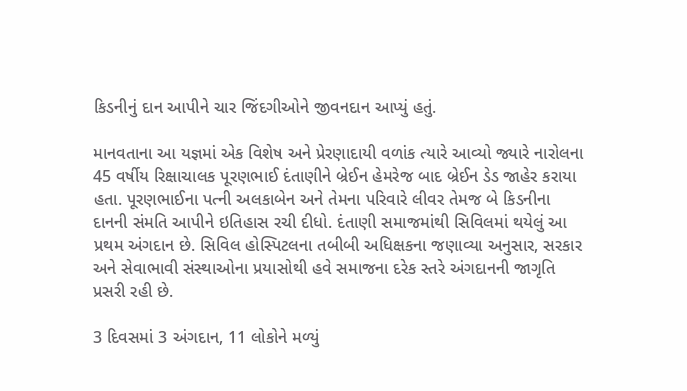કિડનીનું દાન આપીને ચાર જિંદગીઓને જીવનદાન આપ્યું હતું.

માનવતાના આ યજ્ઞમાં એક વિશેષ અને પ્રેરણાદાયી વળાંક ત્યારે આવ્યો જ્યારે નારોલના 45 વર્ષીય રિક્ષાચાલક પૂરણભાઈ દંતાણીને બ્રેઈન હેમરેજ બાદ બ્રેઈન ડેડ જાહેર કરાયા હતા. પૂરણભાઈના પત્ની અલકાબેન અને તેમના પરિવારે લીવર તેમજ બે કિડનીના દાનની સંમતિ આપીને ઇતિહાસ રચી દીધો. દંતાણી સમાજમાંથી સિવિલમાં થયેલું આ પ્રથમ અંગદાન છે. સિવિલ હોસ્પિટલના તબીબી અધિક્ષકના જણાવ્યા અનુસાર, સરકાર અને સેવાભાવી સંસ્થાઓના પ્રયાસોથી હવે સમાજના દરેક સ્તરે અંગદાનની જાગૃતિ પ્રસરી રહી છે.

3 દિવસમાં 3 અંગદાન, 11 લોકોને મળ્યું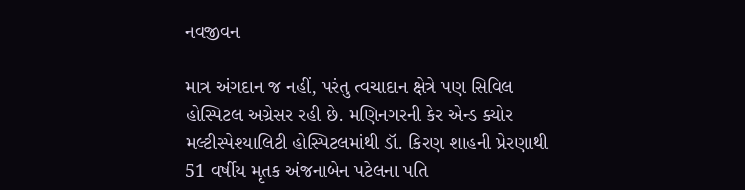નવજીવન

માત્ર અંગદાન જ નહીં, પરંતુ ત્વચાદાન ક્ષેત્રે પણ સિવિલ હોસ્પિટલ અગ્રેસર રહી છે. મણિનગરની કેર એન્ડ ક્યોર મલ્ટીસ્પેશ્યાલિટી હોસ્પિટલમાંથી ડૉ. કિરણ શાહની પ્રેરણાથી 51 વર્ષીય મૃતક અંજનાબેન પટેલના પતિ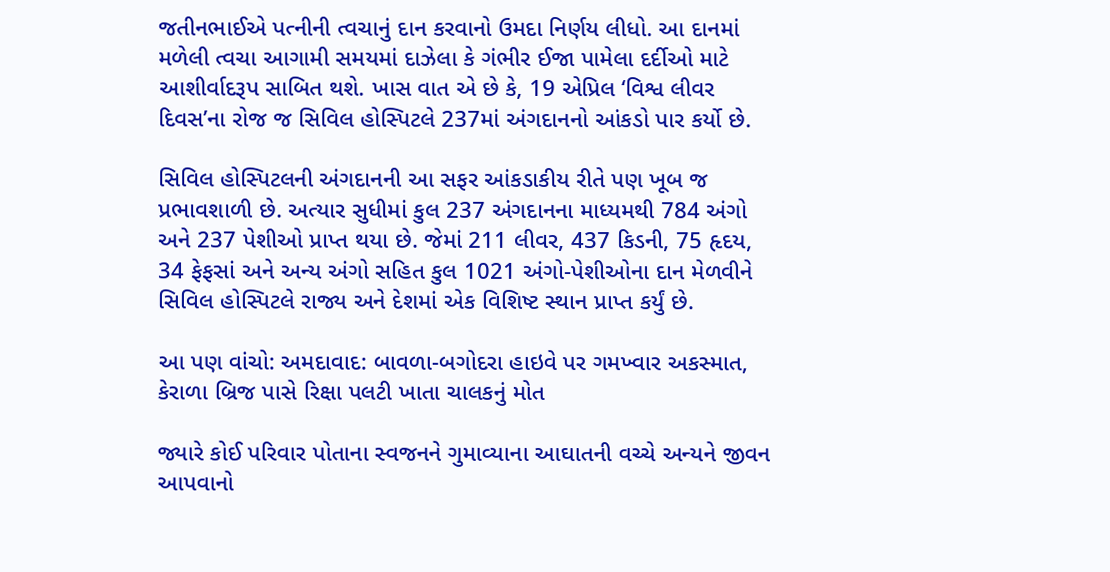જતીનભાઈએ પત્નીની ત્વચાનું દાન કરવાનો ઉમદા નિર્ણય લીધો. આ દાનમાં મળેલી ત્વચા આગામી સમયમાં દાઝેલા કે ગંભીર ઈજા પામેલા દર્દીઓ માટે આશીર્વાદરૂપ સાબિત થશે. ખાસ વાત એ છે કે, 19 એપ્રિલ ‘વિશ્વ લીવર દિવસ’ના રોજ જ સિવિલ હોસ્પિટલે 237માં અંગદાનનો આંકડો પાર કર્યો છે.

સિવિલ હોસ્પિટલની અંગદાનની આ સફર આંકડાકીય રીતે પણ ખૂબ જ પ્રભાવશાળી છે. અત્યાર સુધીમાં કુલ 237 અંગદાનના માધ્યમથી 784 અંગો અને 237 પેશીઓ પ્રાપ્ત થયા છે. જેમાં 211 લીવર, 437 કિડની, 75 હૃદય, 34 ફેફસાં અને અન્ય અંગો સહિત કુલ 1021 અંગો-પેશીઓના દાન મેળવીને સિવિલ હોસ્પિટલે રાજ્ય અને દેશમાં એક વિશિષ્ટ સ્થાન પ્રાપ્ત કર્યું છે.

આ પણ વાંચો: અમદાવાદ: બાવળા-બગોદરા હાઇવે પર ગમખ્વાર અકસ્માત, કેરાળા બ્રિજ પાસે રિક્ષા પલટી ખાતા ચાલકનું મોત

જ્યારે કોઈ પરિવાર પોતાના સ્વજનને ગુમાવ્યાના આઘાતની વચ્ચે અન્યને જીવન આપવાનો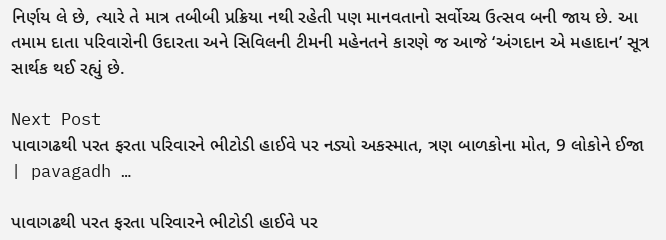નિર્ણય લે છે, ત્યારે તે માત્ર તબીબી પ્રક્રિયા નથી રહેતી પણ માનવતાનો સર્વોચ્ચ ઉત્સવ બની જાય છે. આ તમામ દાતા પરિવારોની ઉદારતા અને સિવિલની ટીમની મહેનતને કારણે જ આજે ‘અંગદાન એ મહાદાન’ સૂત્ર સાર્થક થઈ રહ્યું છે.

Next Post
પાવાગઢથી પરત ફરતા પરિવારને ભીટોડી હાઈવે પર નડ્યો અકસ્માત, ત્રણ બાળકોના મોત, 9 લોકોને ઈજા | pavagadh …

પાવાગઢથી પરત ફરતા પરિવારને ભીટોડી હાઈવે પર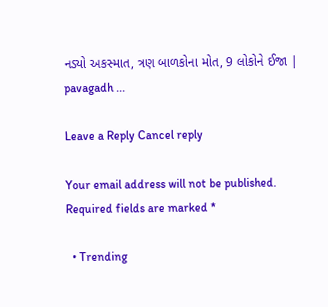નડ્યો અકસ્માત, ત્રણ બાળકોના મોત, 9 લોકોને ઈજા | pavagadh ...

Leave a Reply Cancel reply

Your email address will not be published. Required fields are marked *

  • Trending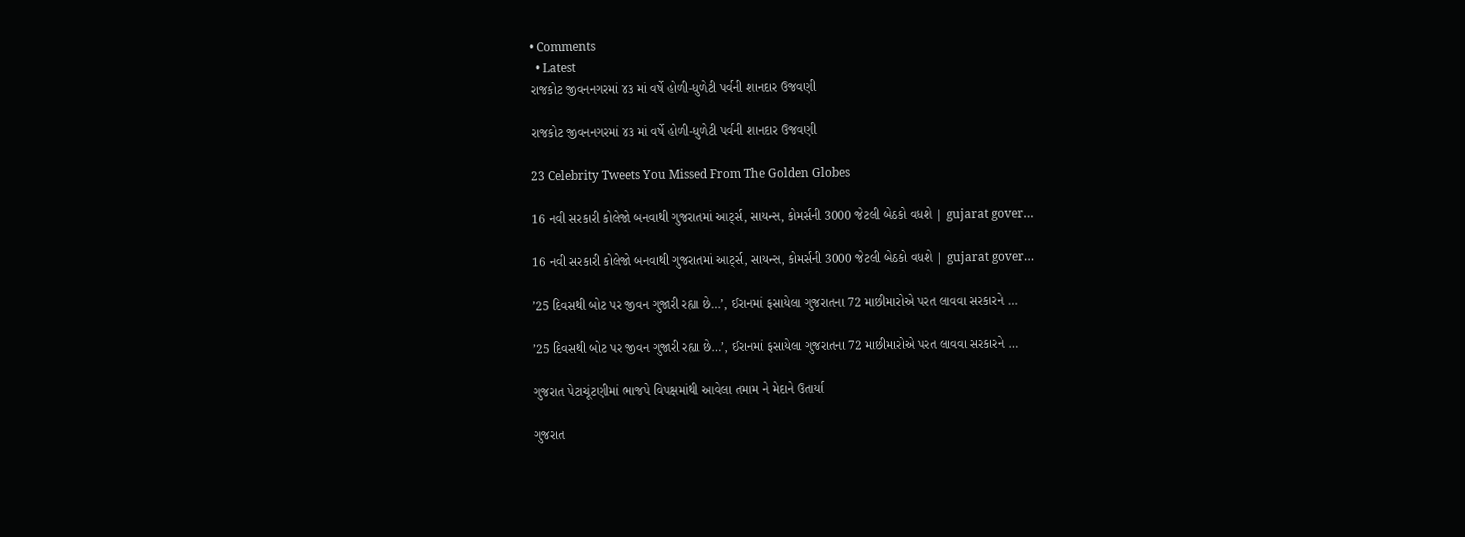• Comments
  • Latest
રાજકોટ જીવનનગરમાં ૪૩ માં વર્ષે હોળી-ધુળેટી પર્વની શાનદાર ઉજવણી

રાજકોટ જીવનનગરમાં ૪૩ માં વર્ષે હોળી-ધુળેટી પર્વની શાનદાર ઉજવણી

23 Celebrity Tweets You Missed From The Golden Globes

16 નવી સરકારી કોલેજો બનવાથી ગુજરાતમાં આર્ટ્સ, સાયન્સ, કોમર્સની 3000 જેટલી બેઠકો વધશે | gujarat gover…

16 નવી સરકારી કોલેજો બનવાથી ગુજરાતમાં આર્ટ્સ, સાયન્સ, કોમર્સની 3000 જેટલી બેઠકો વધશે | gujarat gover…

’25 દિવસથી બોટ પર જીવન ગુજારી રહ્યા છે…’, ઈરાનમાં ફસાયેલા ગુજરાતના 72 માછીમારોએ પરત લાવવા સરકારને …

’25 દિવસથી બોટ પર જીવન ગુજારી રહ્યા છે…’, ઈરાનમાં ફસાયેલા ગુજરાતના 72 માછીમારોએ પરત લાવવા સરકારને …

ગુજરાત પેટાચૂંટણીમાં ભાજપે વિપક્ષમાંથી આવેલા તમામ ને મેદાને ઉતાર્યા

ગુજરાત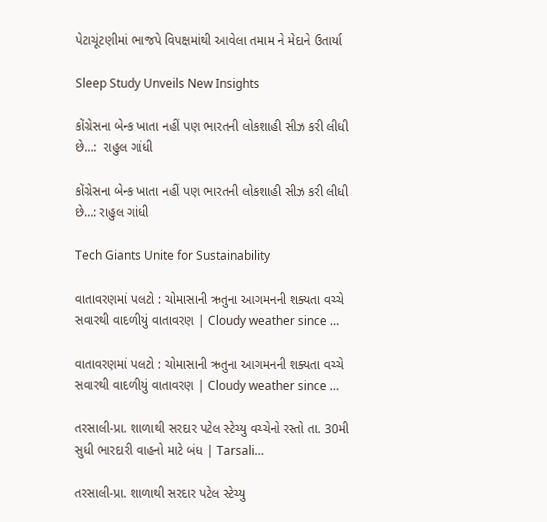પેટાચૂંટણીમાં ભાજપે વિપક્ષમાંથી આવેલા તમામ ને મેદાને ઉતાર્યા

Sleep Study Unveils New Insights

કોંગ્રેસના બેન્ક ખાતા નહીં પણ ભારતની લોકશાહી સીઝ કરી લીધી છે…:  રાહુલ ગાંધી

કોંગ્રેસના બેન્ક ખાતા નહીં પણ ભારતની લોકશાહી સીઝ કરી લીધી છે…: રાહુલ ગાંધી

Tech Giants Unite for Sustainability

વાતાવરણમાં પલટો : ચોમાસાની ઋતુના આગમનની શક્યતા વચ્ચે સવારથી વાદળીયું વાતાવરણ | Cloudy weather since …

વાતાવરણમાં પલટો : ચોમાસાની ઋતુના આગમનની શક્યતા વચ્ચે સવારથી વાદળીયું વાતાવરણ | Cloudy weather since …

તરસાલી-પ્રા. શાળાથી સરદાર પટેલ સ્ટેચ્યુ વચ્ચેનો રસ્તો તા. 30મી સુધી ભારદારી વાહનો માટે બંધ | Tarsali…

તરસાલી-પ્રા. શાળાથી સરદાર પટેલ સ્ટેચ્યુ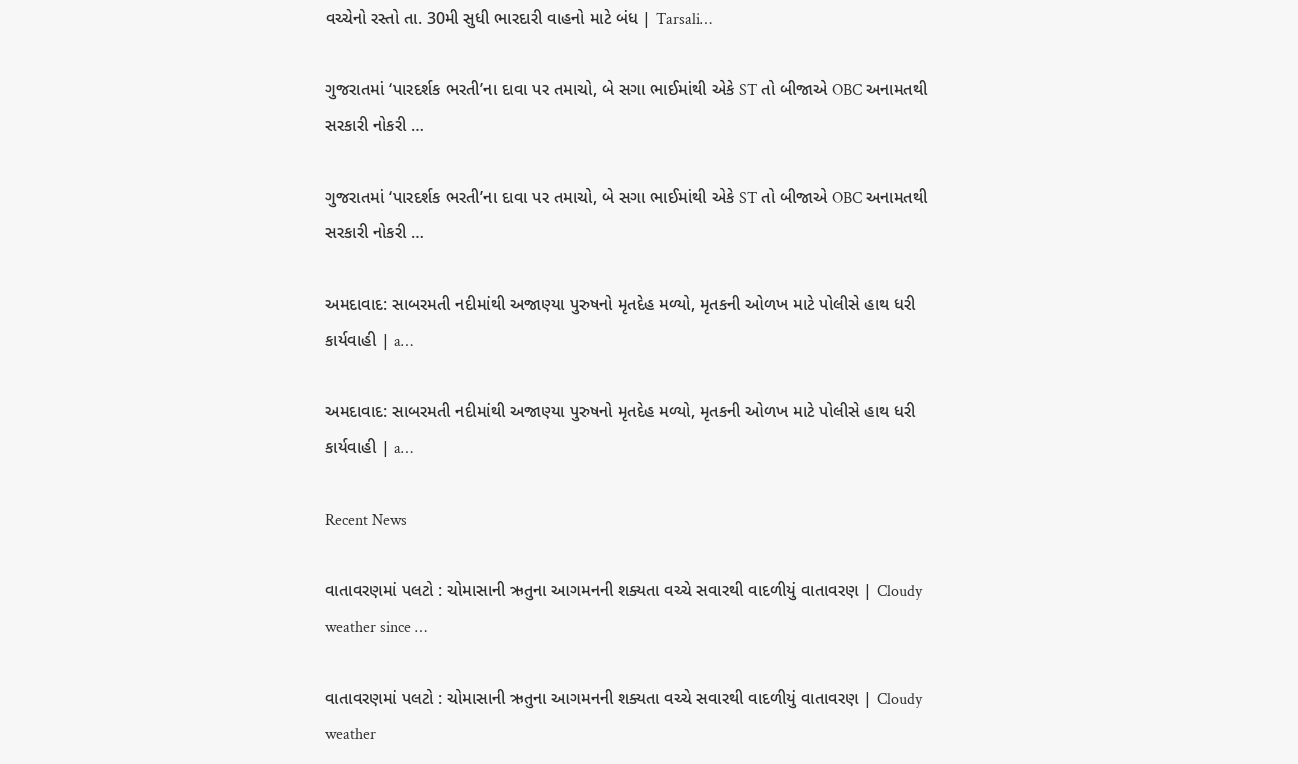વચ્ચેનો રસ્તો તા. 30મી સુધી ભારદારી વાહનો માટે બંધ | Tarsali…

ગુજરાતમાં ‘પારદર્શક ભરતી’ના દાવા પર તમાચો, બે સગા ભાઈમાંથી એકે ST તો બીજાએ OBC અનામતથી સરકારી નોકરી …

ગુજરાતમાં ‘પારદર્શક ભરતી’ના દાવા પર તમાચો, બે સગા ભાઈમાંથી એકે ST તો બીજાએ OBC અનામતથી સરકારી નોકરી …

અમદાવાદ: સાબરમતી નદીમાંથી અજાણ્યા પુરુષનો મૃતદેહ મળ્યો, મૃતકની ઓળખ માટે પોલીસે હાથ ધરી કાર્યવાહી | a…

અમદાવાદ: સાબરમતી નદીમાંથી અજાણ્યા પુરુષનો મૃતદેહ મળ્યો, મૃતકની ઓળખ માટે પોલીસે હાથ ધરી કાર્યવાહી | a…

Recent News

વાતાવરણમાં પલટો : ચોમાસાની ઋતુના આગમનની શક્યતા વચ્ચે સવારથી વાદળીયું વાતાવરણ | Cloudy weather since …

વાતાવરણમાં પલટો : ચોમાસાની ઋતુના આગમનની શક્યતા વચ્ચે સવારથી વાદળીયું વાતાવરણ | Cloudy weather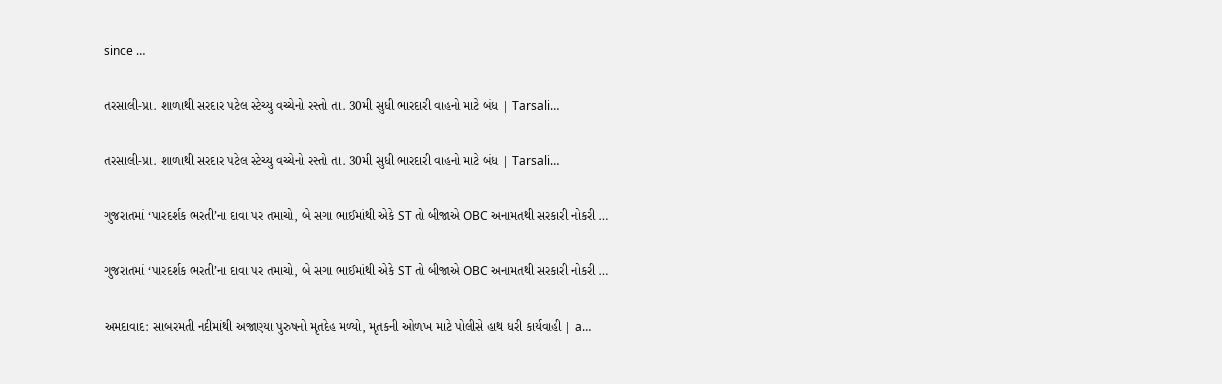since …

તરસાલી-પ્રા. શાળાથી સરદાર પટેલ સ્ટેચ્યુ વચ્ચેનો રસ્તો તા. 30મી સુધી ભારદારી વાહનો માટે બંધ | Tarsali…

તરસાલી-પ્રા. શાળાથી સરદાર પટેલ સ્ટેચ્યુ વચ્ચેનો રસ્તો તા. 30મી સુધી ભારદારી વાહનો માટે બંધ | Tarsali…

ગુજરાતમાં ‘પારદર્શક ભરતી’ના દાવા પર તમાચો, બે સગા ભાઈમાંથી એકે ST તો બીજાએ OBC અનામતથી સરકારી નોકરી …

ગુજરાતમાં ‘પારદર્શક ભરતી’ના દાવા પર તમાચો, બે સગા ભાઈમાંથી એકે ST તો બીજાએ OBC અનામતથી સરકારી નોકરી …

અમદાવાદ: સાબરમતી નદીમાંથી અજાણ્યા પુરુષનો મૃતદેહ મળ્યો, મૃતકની ઓળખ માટે પોલીસે હાથ ધરી કાર્યવાહી | a…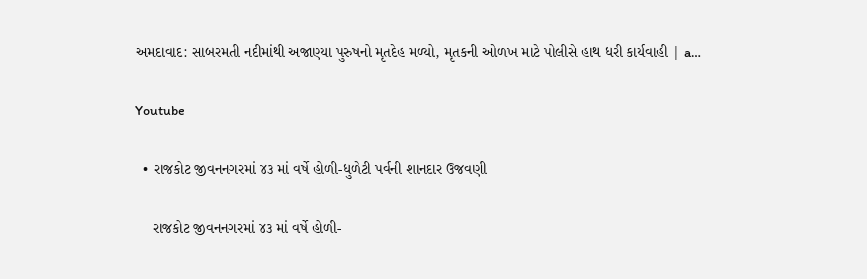અમદાવાદ: સાબરમતી નદીમાંથી અજાણ્યા પુરુષનો મૃતદેહ મળ્યો, મૃતકની ઓળખ માટે પોલીસે હાથ ધરી કાર્યવાહી | a…

Youtube

  • રાજકોટ જીવનનગરમાં ૪૩ માં વર્ષે હોળી-ધુળેટી પર્વની શાનદાર ઉજવણી

    રાજકોટ જીવનનગરમાં ૪૩ માં વર્ષે હોળી-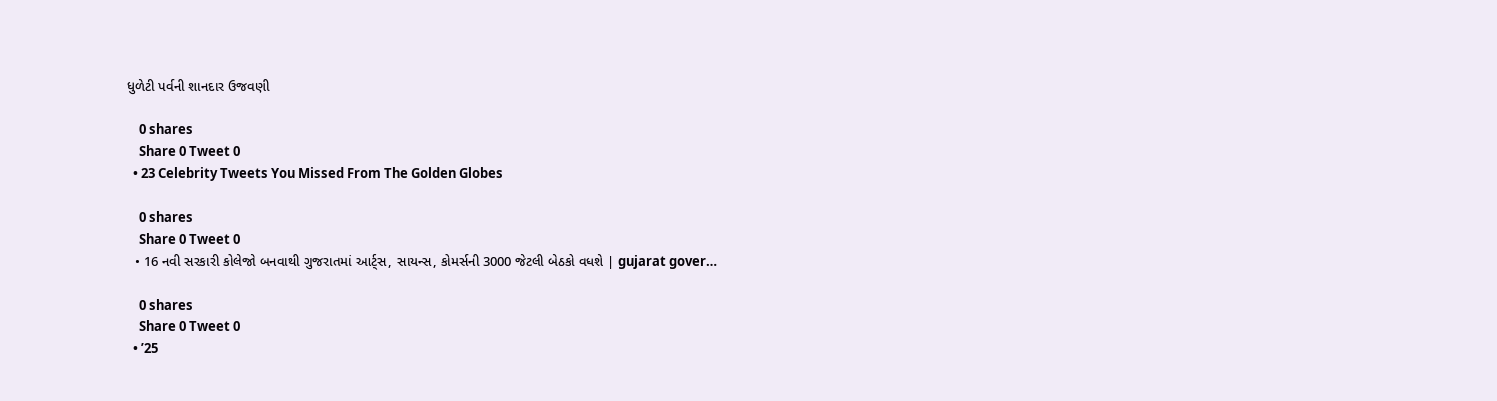ધુળેટી પર્વની શાનદાર ઉજવણી

    0 shares
    Share 0 Tweet 0
  • 23 Celebrity Tweets You Missed From The Golden Globes

    0 shares
    Share 0 Tweet 0
  • 16 નવી સરકારી કોલેજો બનવાથી ગુજરાતમાં આર્ટ્સ, સાયન્સ, કોમર્સની 3000 જેટલી બેઠકો વધશે | gujarat gover…

    0 shares
    Share 0 Tweet 0
  • ’25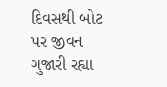દિવસથી બોટ પર જીવન ગુજારી રહ્યા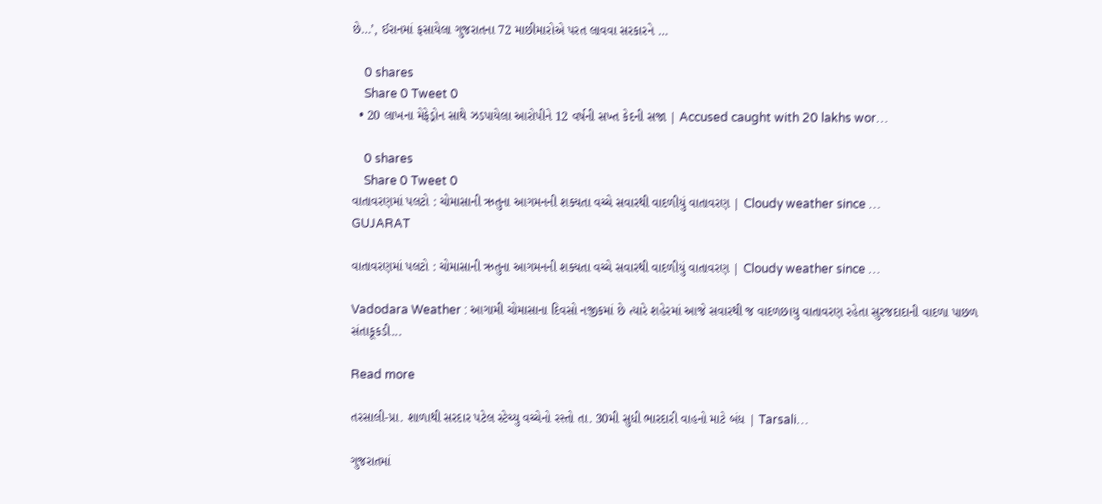છે…’, ઈરાનમાં ફસાયેલા ગુજરાતના 72 માછીમારોએ પરત લાવવા સરકારને …

    0 shares
    Share 0 Tweet 0
  • 20 લાખના મેફેડ્રોન સાથે ઝડપાયેલા આરોપીને 12 વર્ષની સખ્ત કેદની સજા | Accused caught with 20 lakhs wor…

    0 shares
    Share 0 Tweet 0
વાતાવરણમાં પલટો : ચોમાસાની ઋતુના આગમનની શક્યતા વચ્ચે સવારથી વાદળીયું વાતાવરણ | Cloudy weather since …
GUJARAT

વાતાવરણમાં પલટો : ચોમાસાની ઋતુના આગમનની શક્યતા વચ્ચે સવારથી વાદળીયું વાતાવરણ | Cloudy weather since …

Vadodara Weather : આગામી ચોમાસાના દિવસો નજીકમાં છે ત્યારે શહેરમાં આજે સવારથી જ વાદળછાયુ વાતાવરણ રહેતા સુરજદાદાની વાદળા પાછળ સંતાકૂકડી...

Read more

તરસાલી-પ્રા. શાળાથી સરદાર પટેલ સ્ટેચ્યુ વચ્ચેનો રસ્તો તા. 30મી સુધી ભારદારી વાહનો માટે બંધ | Tarsali…

ગુજરાતમાં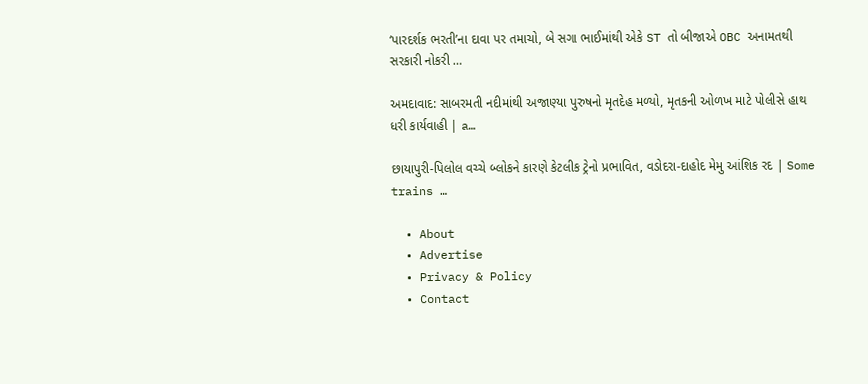‘પારદર્શક ભરતી’ના દાવા પર તમાચો, બે સગા ભાઈમાંથી એકે ST તો બીજાએ OBC અનામતથી સરકારી નોકરી …

અમદાવાદ: સાબરમતી નદીમાંથી અજાણ્યા પુરુષનો મૃતદેહ મળ્યો, મૃતકની ઓળખ માટે પોલીસે હાથ ધરી કાર્યવાહી | a…

છાયાપુરી-પિલોલ વચ્ચે બ્લોકને કારણે કેટલીક ટ્રેનો પ્રભાવિત, વડોદરા-દાહોદ મેમુ આંશિક રદ | Some trains …

  • About
  • Advertise
  • Privacy & Policy
  • Contact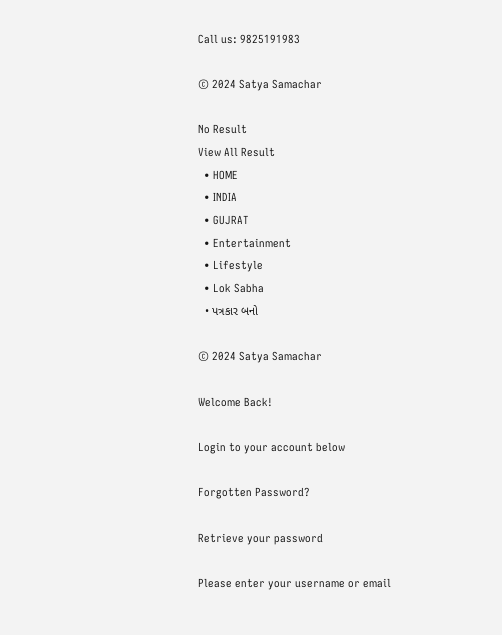Call us: 9825191983

© 2024 Satya Samachar

No Result
View All Result
  • HOME
  • INDIA
  • GUJRAT
  • Entertainment
  • Lifestyle
  • Lok Sabha
  • પત્રકાર બનો

© 2024 Satya Samachar

Welcome Back!

Login to your account below

Forgotten Password?

Retrieve your password

Please enter your username or email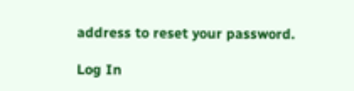address to reset your password.

Log In